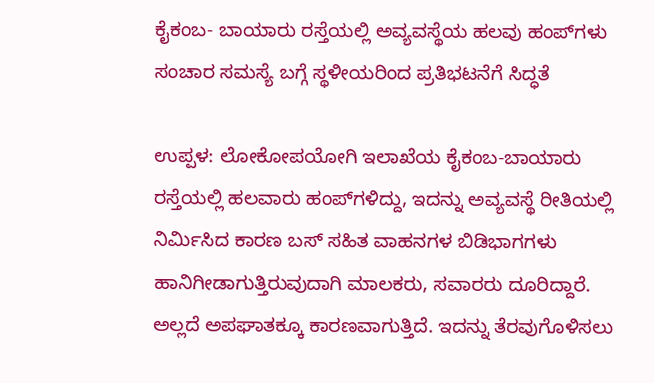ಕೈಕಂಬ- ಬಾಯಾರು ರಸ್ತೆಯಲ್ಲಿ ಅವ್ಯವಸ್ಥೆಯ ಹಲವು ಹಂಪ್‌ಗಳು ಸಂಚಾರ ಸಮಸ್ಯೆ ಬಗ್ಗೆ ಸ್ಥಳೀಯರಿಂದ ಪ್ರತಿಭಟನೆಗೆ ಸಿದ್ಧತೆ

ಉಪ್ಪಳ: ಲೋಕೋಪಯೋಗಿ ಇಲಾಖೆಯ ಕೈಕಂಬ-ಬಾಯಾರು ರಸ್ತೆಯಲ್ಲಿ ಹಲವಾರು ಹಂಪ್‌ಗಳಿದ್ದು, ಇದನ್ನು ಅವ್ಯವಸ್ಥೆ ರೀತಿಯಲ್ಲಿ ನಿರ್ಮಿಸಿದ ಕಾರಣ ಬಸ್ ಸಹಿತ ವಾಹನಗಳ ಬಿಡಿಭಾಗಗಳು ಹಾನಿಗೀಡಾಗುತ್ತಿರುವುದಾಗಿ ಮಾಲಕರು, ಸವಾರರು ದೂರಿದ್ದಾರೆ. ಅಲ್ಲದೆ ಅಪಘಾತಕ್ಕೂ ಕಾರಣವಾಗುತ್ತಿದೆ. ಇದನ್ನು ತೆರವುಗೊಳಿಸಲು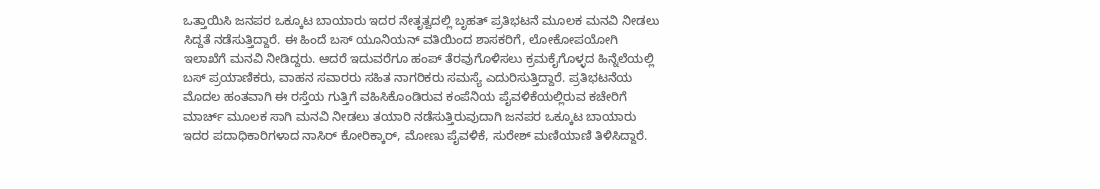ಒತ್ತಾಯಿಸಿ ಜನಪರ ಒಕ್ಕೂಟ ಬಾಯಾರು ಇದರ ನೇತೃತ್ವದಲ್ಲಿ ಬೃಹತ್ ಪ್ರತಿಭಟನೆ ಮೂಲಕ ಮನವಿ ನೀಡಲು ಸಿದ್ದತೆ ನಡೆಸುತ್ತಿದ್ದಾರೆ. ಈ ಹಿಂದೆ ಬಸ್ ಯೂನಿಯನ್ ವತಿಯಿಂದ ಶಾಸಕರಿಗೆ, ಲೋಕೋಪಯೋಗಿ ಇಲಾಖೆಗೆ ಮನವಿ ನೀಡಿದ್ದರು. ಆದರೆ ಇದುವರೆಗೂ ಹಂಪ್ ತೆರವುಗೊಳಿಸಲು ಕ್ರಮಕೈಗೊಳ್ಳದ ಹಿನ್ನೆಲೆಯಲ್ಲಿ ಬಸ್ ಪ್ರಯಾಣಿಕರು, ವಾಹನ ಸವಾರರು ಸಹಿತ ನಾಗರಿಕರು ಸಮಸ್ಯೆ ಎದುರಿಸುತ್ತಿದ್ದಾರೆ. ಪ್ರತಿಭಟನೆಯ ಮೊದಲ ಹಂತವಾಗಿ ಈ ರಸ್ತೆಯ ಗುತ್ತಿಗೆ ವಹಿಸಿಕೊಂಡಿರುವ ಕಂಪೆನಿಯ ಪೈವಳಿಕೆಯಲ್ಲಿರುವ ಕಚೇರಿಗೆ ಮಾರ್ಚ್ ಮೂಲಕ ಸಾಗಿ ಮನವಿ ನೀಡಲು ತಯಾರಿ ನಡೆಸುತ್ತಿರುವುದಾಗಿ ಜನಪರ ಒಕ್ಕೂಟ ಬಾಯಾರು ಇದರ ಪದಾಧಿಕಾರಿಗಳಾದ ನಾಸಿರ್ ಕೋರಿಕ್ಕಾರ್, ಮೋಣು ಪೈವಳಿಕೆ, ಸುರೇಶ್ ಮಣಿಯಾಣಿ ತಿಳಿಸಿದ್ದಾರೆ.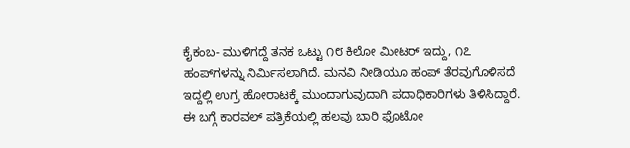ಕೈಕಂಬ- ಮುಳಿಗದ್ದೆ ತನಕ ಒಟ್ಟು ೧೮ ಕಿಲೋ ಮೀಟರ್ ಇದ್ದು, ೧೭ ಹಂಪ್‌ಗಳನ್ನು ನಿರ್ಮಿಸಲಾಗಿದೆ. ಮನವಿ ನೀಡಿಯೂ ಹಂಪ್ ತೆರವುಗೊಳಿಸದೆ ಇದ್ದಲ್ಲಿ ಉಗ್ರ ಹೋರಾಟಕ್ಕೆ ಮುಂದಾಗುವುದಾಗಿ ಪದಾಧಿಕಾರಿಗಳು ತಿಳಿಸಿದ್ದಾರೆ. ಈ ಬಗ್ಗೆ ಕಾರವಲ್ ಪತ್ರಿಕೆಯಲ್ಲಿ ಹಲವು ಬಾರಿ ಫೊಟೋ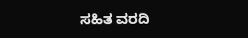ಸಹಿತ ವರದಿ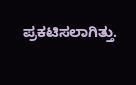ಪ್ರಕಟಿಸಲಾಗಿತ್ತು.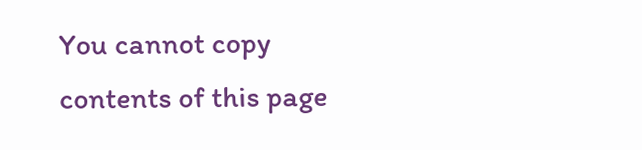You cannot copy contents of this page